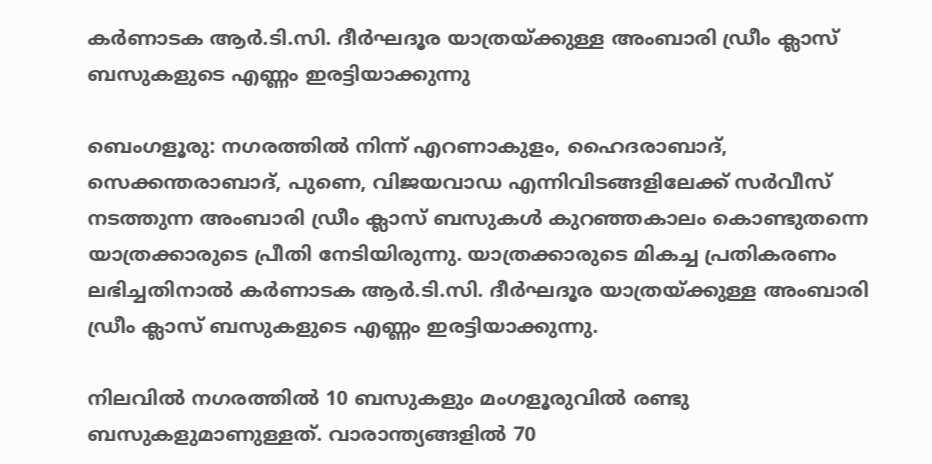കർണാടക ആർ.ടി.സി. ദീർഘദൂര യാത്രയ്ക്കുള്ള അംബാരി ഡ്രീം ക്ലാസ് ബസുകളുടെ എണ്ണം ഇരട്ടിയാക്കുന്നു

ബെംഗളൂരു: നഗരത്തിൽ നിന്ന് എറണാകുളം, ഹൈദരാബാദ്, സെക്കന്തരാബാദ്, പുണെ, വിജയവാഡ എന്നിവിടങ്ങളിലേക്ക് സർവീസ് നടത്തുന്ന അംബാരി ഡ്രീം ക്ലാസ് ബസുകൾ കുറഞ്ഞകാലം കൊണ്ടുതന്നെ യാത്രക്കാരുടെ പ്രീതി നേടിയിരുന്നു. യാത്രക്കാരുടെ മികച്ച പ്രതികരണം ലഭിച്ചതിനാൽ കർണാടക ആർ.ടി.സി. ദീർഘദൂര യാത്രയ്ക്കുള്ള അംബാരി ഡ്രീം ക്ലാസ് ബസുകളുടെ എണ്ണം ഇരട്ടിയാക്കുന്നു.

നിലവിൽ നഗരത്തിൽ 10 ബസുകളും മംഗളൂരുവിൽ രണ്ടു ബസുകളുമാണുള്ളത്. വാരാന്ത്യങ്ങളിൽ 70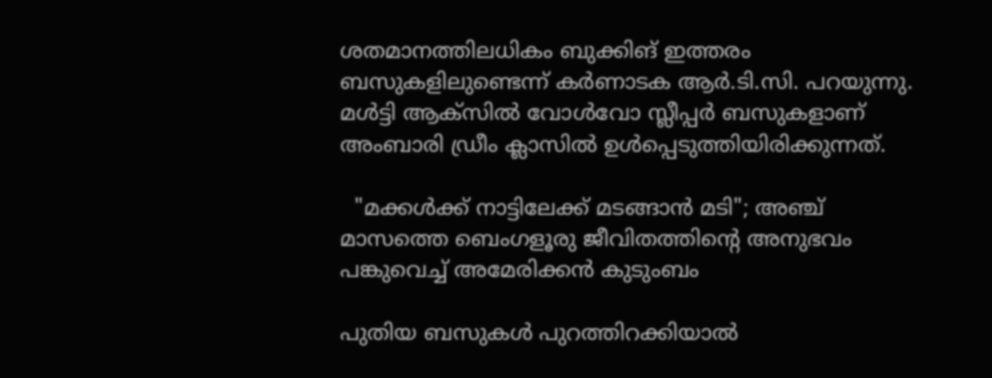ശതമാനത്തിലധികം ബുക്കിങ് ഇത്തരം ബസുകളിലുണ്ടെന്ന് കർണാടക ആർ.ടി.സി. പറയുന്നു. മൾട്ടി ആക്സിൽ വോൾവോ സ്ലീപ്പർ ബസുകളാണ് അംബാരി ഡ്രീം ക്ലാസിൽ ഉൾപ്പെടുത്തിയിരിക്കുന്നത്.

  "മക്കൾക്ക് നാട്ടിലേക്ക് മടങ്ങാൻ മടി"; അഞ്ച് മാസത്തെ ബെംഗളൂരു ജീവിതത്തിന്റെ അനുഭവം പങ്കുവെച്ച് അമേരിക്കൻ കുടുംബം

പുതിയ ബസുകൾ പുറത്തിറക്കിയാൽ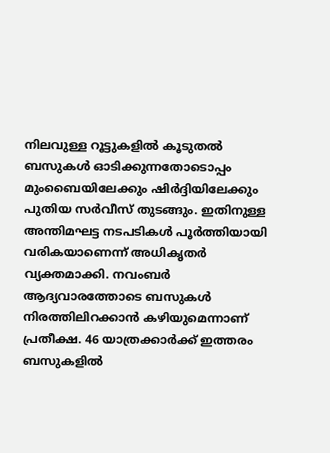നിലവുള്ള റൂട്ടുകളിൽ കൂടുതൽ ബസുകൾ ഓടിക്കുന്നതോടൊപ്പം മുംബൈയിലേക്കും ഷിർദ്ദിയിലേക്കും പുതിയ സർവീസ് തുടങ്ങും. ഇതിനുള്ള അന്തിമഘട്ട നടപടികൾ പൂർത്തിയായി വരികയാണെന്ന് അധികൃതർ വ്യക്തമാക്കി. നവംബർ ആദ്യവാരത്തോടെ ബസുകൾ നിരത്തിലിറക്കാൻ കഴിയുമെന്നാണ് പ്രതീക്ഷ. 46 യാത്രക്കാർക്ക് ഇത്തരം ബസുകളിൽ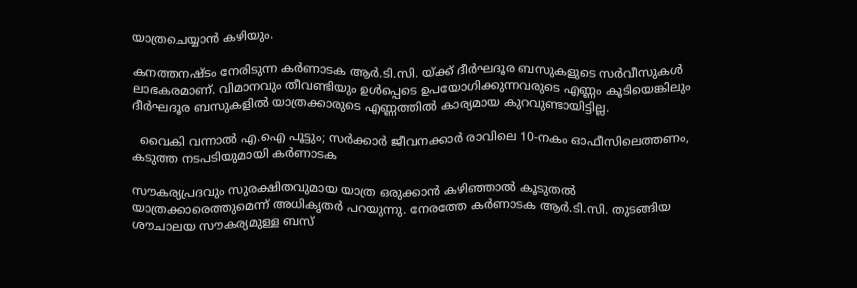യാത്രചെയ്യാൻ കഴിയും.

കനത്തനഷ്ടം നേരിടുന്ന കർണാടക ആർ.ടി.സി. യ്ക്ക് ദീർഘദൂര ബസുകളുടെ സർവീസുകൾ ലാഭകരമാണ്. വിമാനവും തീവണ്ടിയും ഉൾപ്പെടെ ഉപയോഗിക്കുന്നവരുടെ എണ്ണം കൂടിയെങ്കിലും ദീർഘദൂര ബസുകളിൽ യാത്രക്കാരുടെ എണ്ണത്തിൽ കാര്യമായ കുറവുണ്ടായിട്ടില്ല.

  വൈകി വന്നാൽ എ.ഐ പൂട്ടും; സർക്കാർ ജീവനക്കാർ രാവിലെ 10-നകം ഓഫീസിലെത്തണം, കടുത്ത നടപടിയുമായി കർണാടക

സൗകര്യപ്രദവും സുരക്ഷിതവുമായ യാത്ര ഒരുക്കാൻ കഴിഞ്ഞാൽ കൂടുതൽ യാത്രക്കാരെത്തുമെന്ന് അധികൃതർ പറയുന്നു. നേരത്തേ കർണാടക ആർ.ടി.സി. തുടങ്ങിയ ശൗചാലയ സൗകര്യമുള്ള ബസ്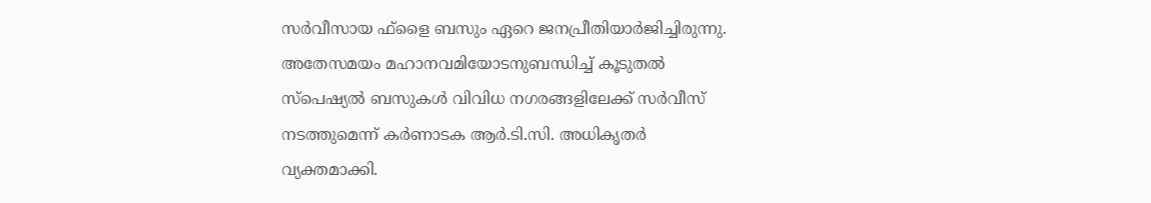സർവീസായ ഫ്ളൈ ബസും ഏറെ ജനപ്രീതിയാർജിച്ചിരുന്നു. അതേസമയം മഹാനവമിയോടനുബന്ധിച്ച് കൂടുതൽ സ്പെഷ്യൽ ബസുകൾ വിവിധ നഗരങ്ങളിലേക്ക് സർവീസ് നടത്തുമെന്ന് കർണാടക ആർ.ടി.സി. അധികൃതർ വ്യക്തമാക്കി.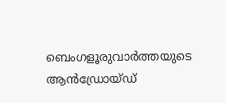ബെംഗളൂരുവാർത്തയുടെ ആൻഡ്രോയ്ഡ്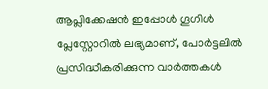ആപ്ലിക്കേഷൻ ഇപ്പോൾ ഗൂഗിൾ പ്ലേസ്റ്റോറിൽ ലഭ്യമാണ്, പോർട്ടലിൽ പ്രസിദ്ധീകരിക്കുന്ന വാർത്തകൾ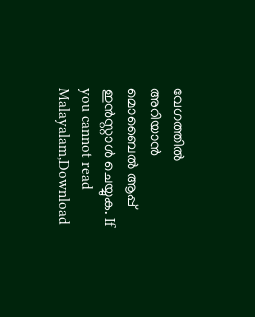വേഗത്തിൽ അറിയാൻ മൊബൈൽ ആപ്പ് ഇൻസ്റ്റാൾ ചെയ്യുക. If you cannot read Malayalam,Download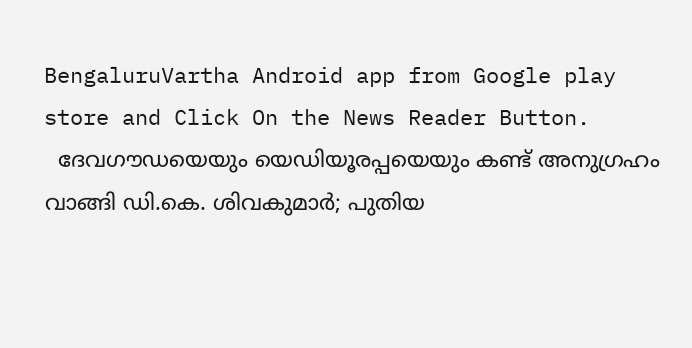BengaluruVartha Android app from Google play store and Click On the News Reader Button.
  ദേവഗൗഡയെയും യെഡിയൂരപ്പയെയും കണ്ട് അനുഗ്രഹം വാങ്ങി ഡി.കെ. ശിവകുമാർ; പുതിയ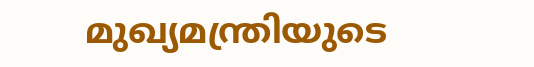മുഖ്യമന്ത്രിയുടെ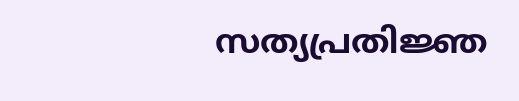സത്യപ്രതിജ്ഞ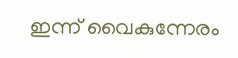ഇന്ന് വൈകുന്നേരം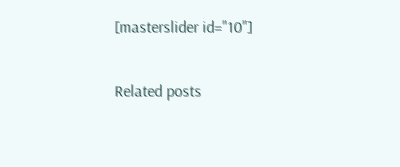[masterslider id="10"]

Related posts